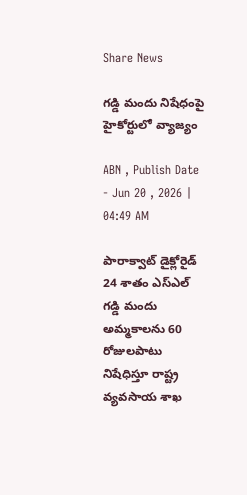Share News

గడ్డి మందు నిషేధంపై హైకోర్టులో వ్యాజ్యం

ABN , Publish Date - Jun 20 , 2026 | 04:49 AM

పారాక్వాట్‌ డైక్లోరైడ్‌ 24 శాతం ఎస్‌ఎల్‌ గడ్డి మందు అమ్మకాలను 60 రోజులపాటు నిషేధిస్తూ రాష్ట్ర వ్యవసాయ శాఖ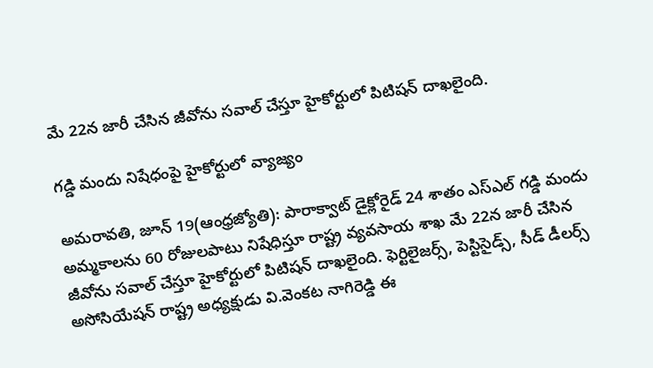మే 22న జారీ చేసిన జీవోను సవాల్‌ చేస్తూ హైకోర్టులో పిటిషన్‌ దాఖలైంది.

గడ్డి మందు నిషేధంపై హైకోర్టులో వ్యాజ్యం

అమరావతి, జూన్‌ 19(ఆంధ్రజ్యోతి): పారాక్వాట్‌ డైక్లోరైడ్‌ 24 శాతం ఎస్‌ఎల్‌ గడ్డి మందు అమ్మకాలను 60 రోజులపాటు నిషేధిస్తూ రాష్ట్ర వ్యవసాయ శాఖ మే 22న జారీ చేసిన జీవోను సవాల్‌ చేస్తూ హైకోర్టులో పిటిషన్‌ దాఖలైంది. ఫెర్టిలైజర్స్‌, పెస్టిసైడ్స్‌, సీడ్‌ డీలర్స్‌ అసోసియేషన్‌ రాష్ట్ర అధ్యక్షుడు వి.వెంకట నాగిరెడ్డి ఈ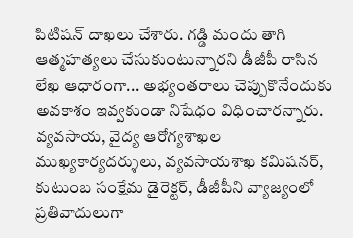పిటిషన్‌ దాఖలు చేశారు. గడ్డి మందు తాగి ఆత్మహత్యలు చేసుకుంటున్నారని డీజీపీ రాసిన లేఖ ఆధారంగా... అభ్యంతరాలు చెప్పుకొనేందుకు అవకాశం ఇవ్వకుండా నిషేధం విధించారన్నారు. వ్యవసాయ, వైద్య ఆరోగ్యశాఖల ముఖ్యకార్యదర్శులు, వ్యవసాయశాఖ కమిషనర్‌, కుటుంబ సంక్షేమ డైరెక్టర్‌, డీజీపీని వ్యాజ్యంలో ప్రతివాదులుగా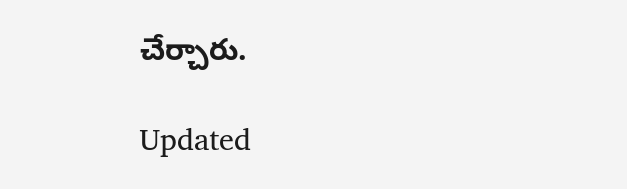చేర్చారు.

Updated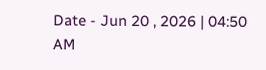Date - Jun 20 , 2026 | 04:50 AM